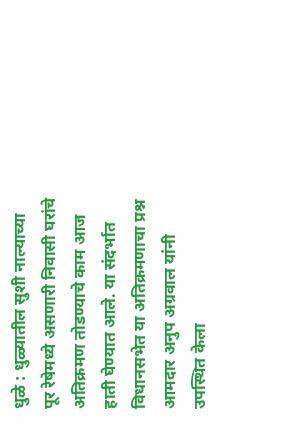धुळे : धुळ्यातील सुशी नाल्याच्या पूर रेषेमध्ये असणारी निवासी घरांचे अतिक्रमण तोडण्याचे काम आज हाती घेण्यात आले. या संदर्भात विधानसभेत या अतिक्रमणाचा प्रश्न आमदार अनुप अग्रवाल यांनी उपस्थित केला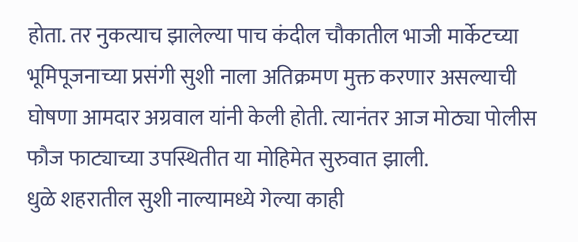होता. तर नुकत्याच झालेल्या पाच कंदील चौकातील भाजी मार्केटच्या भूमिपूजनाच्या प्रसंगी सुशी नाला अतिक्रमण मुक्त करणार असल्याची घोषणा आमदार अग्रवाल यांनी केली होती. त्यानंतर आज मोठ्या पोलीस फौज फाट्याच्या उपस्थितीत या मोहिमेत सुरुवात झाली.
धुळे शहरातील सुशी नाल्यामध्ये गेल्या काही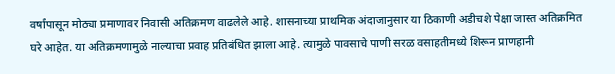वर्षांपासून मोठ्या प्रमाणावर निवासी अतिक्रमण वाढलेले आहे. शासनाच्या प्राथमिक अंदाजानुसार या ठिकाणी अडीचशे पेक्षा जास्त अतिक्रमित घरे आहेत. या अतिक्रमणामुळे नाल्याचा प्रवाह प्रतिबंधित झाला आहे. त्यामुळे पावसाचे पाणी सरळ वसाहतीमध्ये शिरून प्राणहानी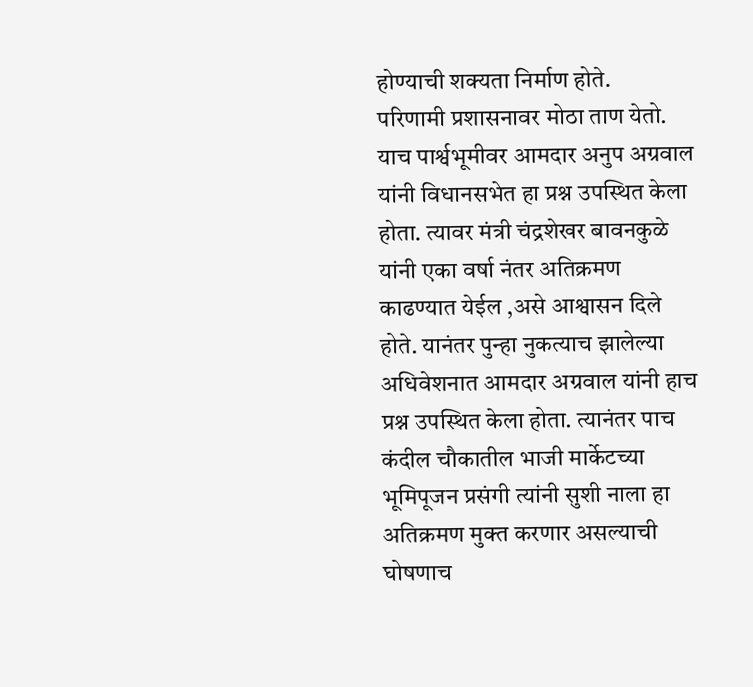होण्याची शक्यता निर्माण होते.
परिणामी प्रशासनावर मोठा ताण येतो. याच पार्श्वभूमीवर आमदार अनुप अग्रवाल यांनी विधानसभेत हा प्रश्न उपस्थित केला होता. त्यावर मंत्री चंद्रशेखर बावनकुळे यांनी एका वर्षा नंतर अतिक्रमण काढण्यात येईल ,असे आश्वासन दिले होते. यानंतर पुन्हा नुकत्याच झालेल्या अधिवेशनात आमदार अग्रवाल यांनी हाच प्रश्न उपस्थित केला होता. त्यानंतर पाच कंदील चौकातील भाजी मार्केटच्या भूमिपूजन प्रसंगी त्यांनी सुशी नाला हा अतिक्रमण मुक्त करणार असल्याची घोषणाच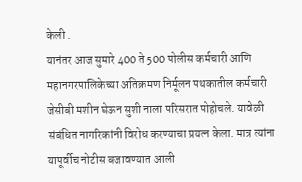केली .
यानंतर आज सुमारे 400 ते 500 पोलीस कर्मचारी आणि महानगरपालिकेच्या अतिक्रमण निर्मूलन पथकातील कर्मचारी जेसीबी मशीन घेऊन सुशी नाला परिसरात पोहोचले. यावेळी संबंधित नागरिकांनी विरोध करण्याचा प्रयत्न केला. मात्र त्यांना यापूर्वीच नोटीस बजावण्यात आली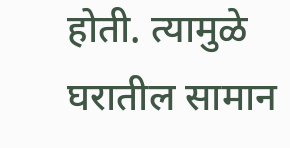होती. त्यामुळे घरातील सामान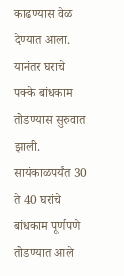काढण्यास वेळ देण्यात आला. यानंतर घराचे पक्के बांधकाम तोडण्यास सुरुवात झाली. सायंकाळपर्यंत 30 ते 40 घरांचे बांधकाम पूर्णपणे तोडण्यात आले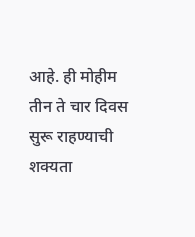आहे. ही मोहीम तीन ते चार दिवस सुरू राहण्याची शक्यता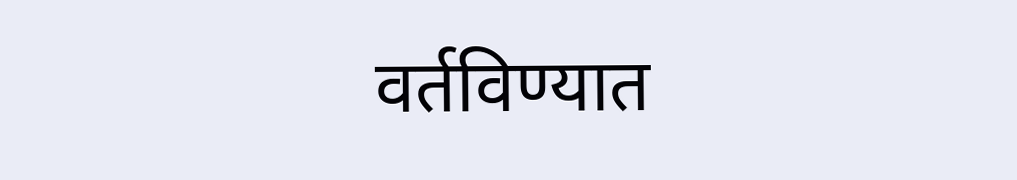वर्तविण्यात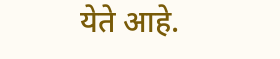येते आहे.